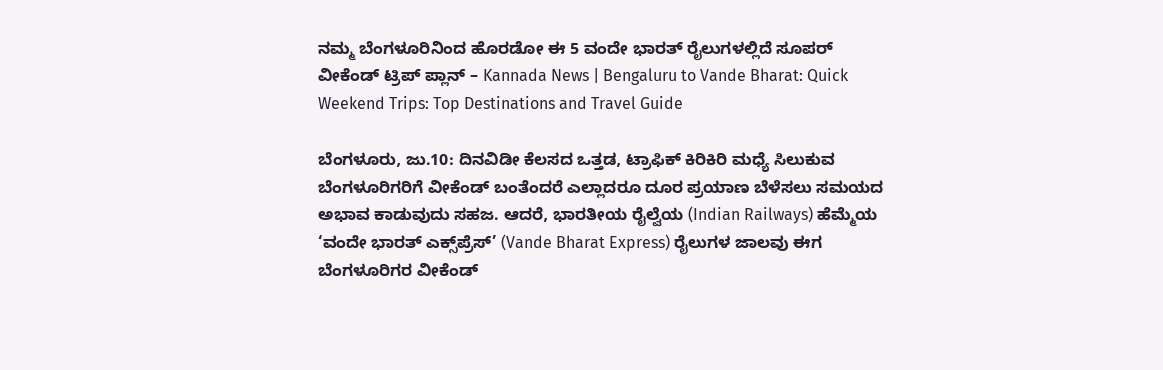ನಮ್ಮ ಬೆಂಗಳೂರಿನಿಂದ ಹೊರಡೋ ಈ 5 ವಂದೇ ಭಾರತ್ ರೈಲುಗಳಲ್ಲಿದೆ ಸೂಪರ್ ವೀಕೆಂಡ್ ಟ್ರಿಪ್ ಪ್ಲಾನ್ – Kannada News | Bengaluru to Vande Bharat: Quick Weekend Trips: Top Destinations and Travel Guide

ಬೆಂಗಳೂರು, ಜು.10: ದಿನವಿಡೀ ಕೆಲಸದ ಒತ್ತಡ, ಟ್ರಾಫಿಕ್ ಕಿರಿಕಿರಿ ಮಧ್ಯೆ ಸಿಲುಕುವ ಬೆಂಗಳೂರಿಗರಿಗೆ ವೀಕೆಂಡ್ ಬಂತೆಂದರೆ ಎಲ್ಲಾದರೂ ದೂರ ಪ್ರಯಾಣ ಬೆಳೆಸಲು ಸಮಯದ ಅಭಾವ ಕಾಡುವುದು ಸಹಜ. ಆದರೆ, ಭಾರತೀಯ ರೈಲ್ವೆಯ (Indian Railways) ಹೆಮ್ಮೆಯ ‘ವಂದೇ ಭಾರತ್ ಎಕ್ಸ್‌ಪ್ರೆಸ್’ (Vande Bharat Express) ರೈಲುಗಳ ಜಾಲವು ಈಗ ಬೆಂಗಳೂರಿಗರ ವೀಕೆಂಡ್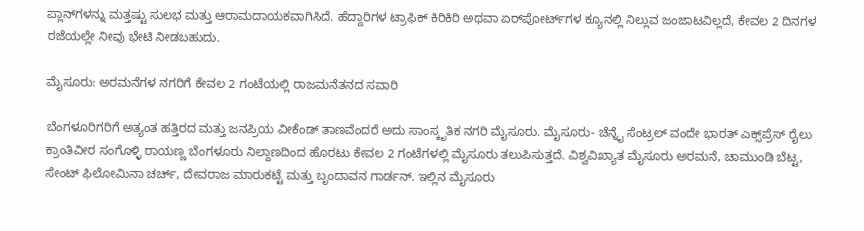ಪ್ಲಾನ್‌ಗಳನ್ನು ಮತ್ತಷ್ಟು ಸುಲಭ ಮತ್ತು ಆರಾಮದಾಯಕವಾಗಿಸಿದೆ. ಹೆದ್ದಾರಿಗಳ ಟ್ರಾಫಿಕ್ ಕಿರಿಕಿರಿ ಅಥವಾ ಏರ್‌ಪೋರ್ಟ್‌ಗಳ ಕ್ಯೂನಲ್ಲಿ ನಿಲ್ಲುವ ಜಂಜಾಟವಿಲ್ಲದೆ, ಕೇವಲ 2 ದಿನಗಳ ರಜೆಯಲ್ಲೇ ನೀವು ಭೇಟಿ ನೀಡಬಹುದು.

ಮೈಸೂರು: ಅರಮನೆಗಳ ನಗರಿಗೆ ಕೇವಲ 2 ಗಂಟೆಯಲ್ಲಿ ರಾಜಮನೆತನದ ಸವಾರಿ

ಬೆಂಗಳೂರಿಗರಿಗೆ ಅತ್ಯಂತ ಹತ್ತಿರದ ಮತ್ತು ಜನಪ್ರಿಯ ವೀಕೆಂಡ್ ತಾಣವೆಂದರೆ ಅದು ಸಾಂಸ್ಕೃತಿಕ ನಗರಿ ಮೈಸೂರು. ಮೈಸೂರು- ಚೆನ್ನೈ ಸೆಂಟ್ರಲ್ ವಂದೇ ಭಾರತ್ ಎಕ್ಸ್‌ಪ್ರೆಸ್ ರೈಲು ಕ್ರಾಂತಿವೀರ ಸಂಗೊಳ್ಳಿ ರಾಯಣ್ಣ ಬೆಂಗಳೂರು ನಿಲ್ದಾಣದಿಂದ ಹೊರಟು ಕೇವಲ 2 ಗಂಟೆಗಳಲ್ಲಿ ಮೈಸೂರು ತಲುಪಿಸುತ್ತದೆ. ವಿಶ್ವವಿಖ್ಯಾತ ಮೈಸೂರು ಅರಮನೆ, ಚಾಮುಂಡಿ ಬೆಟ್ಟ, ಸೇಂಟ್ ಫಿಲೋಮಿನಾ ಚರ್ಚ್, ದೇವರಾಜ ಮಾರುಕಟ್ಟೆ ಮತ್ತು ಬೃಂದಾವನ ಗಾರ್ಡನ್. ಇಲ್ಲಿನ ಮೈಸೂರು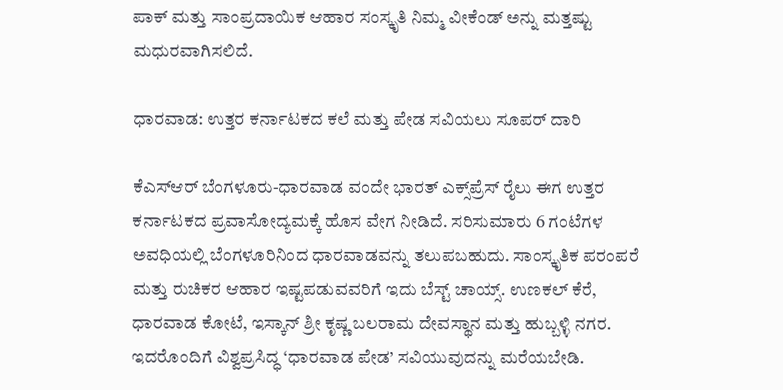ಪಾಕ್ ಮತ್ತು ಸಾಂಪ್ರದಾಯಿಕ ಆಹಾರ ಸಂಸ್ಕೃತಿ ನಿಮ್ಮ ವೀಕೆಂಡ್ ಅನ್ನು ಮತ್ತಷ್ಟು ಮಧುರವಾಗಿಸಲಿದೆ.

ಧಾರವಾಡ: ಉತ್ತರ ಕರ್ನಾಟಕದ ಕಲೆ ಮತ್ತು ಪೇಡ ಸವಿಯಲು ಸೂಪರ್ ದಾರಿ

ಕೆಎಸ್‌ಆರ್ ಬೆಂಗಳೂರು-ಧಾರವಾಡ ವಂದೇ ಭಾರತ್ ಎಕ್ಸ್‌ಪ್ರೆಸ್ ರೈಲು ಈಗ ಉತ್ತರ ಕರ್ನಾಟಕದ ಪ್ರವಾಸೋದ್ಯಮಕ್ಕೆ ಹೊಸ ವೇಗ ನೀಡಿದೆ. ಸರಿಸುಮಾರು 6 ಗಂಟೆಗಳ ಅವಧಿಯಲ್ಲಿ ಬೆಂಗಳೂರಿನಿಂದ ಧಾರವಾಡವನ್ನು ತಲುಪಬಹುದು. ಸಾಂಸ್ಕೃತಿಕ ಪರಂಪರೆ ಮತ್ತು ರುಚಿಕರ ಆಹಾರ ಇಷ್ಟಪಡುವವರಿಗೆ ಇದು ಬೆಸ್ಟ್ ಚಾಯ್ಸ್. ಉಣಕಲ್ ಕೆರೆ, ಧಾರವಾಡ ಕೋಟೆ, ಇಸ್ಕಾನ್ ಶ್ರೀ ಕೃಷ್ಣ ಬಲರಾಮ ದೇವಸ್ಥಾನ ಮತ್ತು ಹುಬ್ಬಳ್ಳಿ ನಗರ. ಇದರೊಂದಿಗೆ ವಿಶ್ವಪ್ರಸಿದ್ಧ ‘ಧಾರವಾಡ ಪೇಡ’ ಸವಿಯುವುದನ್ನು ಮರೆಯಬೇಡಿ.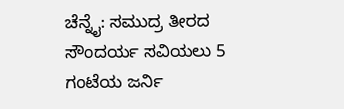ಚೆನ್ನೈ: ಸಮುದ್ರ ತೀರದ ಸೌಂದರ್ಯ ಸವಿಯಲು 5 ಗಂಟೆಯ ಜರ್ನಿ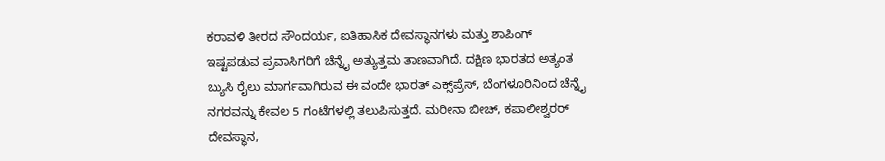ಕರಾವಳಿ ತೀರದ ಸೌಂದರ್ಯ, ಐತಿಹಾಸಿಕ ದೇವಸ್ಥಾನಗಳು ಮತ್ತು ಶಾಪಿಂಗ್ ಇಷ್ಟಪಡುವ ಪ್ರವಾಸಿಗರಿಗೆ ಚೆನ್ನೈ ಅತ್ಯುತ್ತಮ ತಾಣವಾಗಿದೆ. ದಕ್ಷಿಣ ಭಾರತದ ಅತ್ಯಂತ ಬ್ಯುಸಿ ರೈಲು ಮಾರ್ಗವಾಗಿರುವ ಈ ವಂದೇ ಭಾರತ್ ಎಕ್ಸ್‌ಪ್ರೆಸ್, ಬೆಂಗಳೂರಿನಿಂದ ಚೆನ್ನೈ ನಗರವನ್ನು ಕೇವಲ 5 ಗಂಟೆಗಳಲ್ಲಿ ತಲುಪಿಸುತ್ತದೆ. ಮರೀನಾ ಬೀಚ್, ಕಪಾಲೀಶ್ವರರ್ ದೇವಸ್ಥಾನ,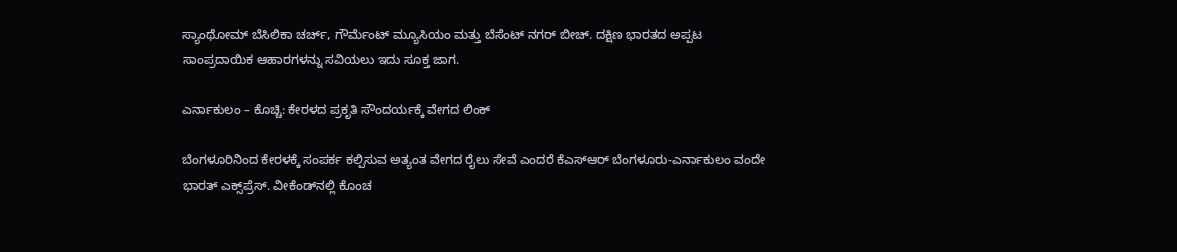ಸ್ಯಾಂಥೋಮ್ ಬೆಸಿಲಿಕಾ ಚರ್ಚ್, ಗೌರ್ಮೆಂಟ್ ಮ್ಯೂಸಿಯಂ ಮತ್ತು ಬೆಸೆಂಟ್ ನಗರ್ ಬೀಚ್. ದಕ್ಷಿಣ ಭಾರತದ ಅಪ್ಪಟ ಸಾಂಪ್ರದಾಯಿಕ ಆಹಾರಗಳನ್ನು ಸವಿಯಲು ಇದು ಸೂಕ್ತ ಜಾಗ.

ಎರ್ನಾಕುಲಂ – ಕೊಚ್ಚಿ: ಕೇರಳದ ಪ್ರಕೃತಿ ಸೌಂದರ್ಯಕ್ಕೆ ವೇಗದ ಲಿಂಕ್

ಬೆಂಗಳೂರಿನಿಂದ ಕೇರಳಕ್ಕೆ ಸಂಪರ್ಕ ಕಲ್ಪಿಸುವ ಅತ್ಯಂತ ವೇಗದ ರೈಲು ಸೇವೆ ಎಂದರೆ ಕೆಎಸ್‌ಆರ್ ಬೆಂಗಳೂರು-ಎರ್ನಾಕುಲಂ ವಂದೇ ಭಾರತ್ ಎಕ್ಸ್‌ಪ್ರೆಸ್. ವೀಕೆಂಡ್‌ನಲ್ಲಿ ಕೊಂಚ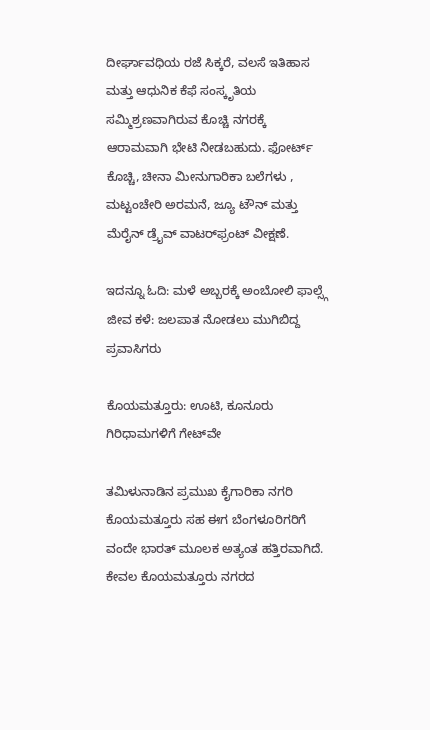ದೀರ್ಘಾವಧಿಯ ರಜೆ ಸಿಕ್ಕರೆ, ವಲಸೆ ಇತಿಹಾಸ ಮತ್ತು ಆಧುನಿಕ ಕೆಫೆ ಸಂಸ್ಕೃತಿಯ ಸಮ್ಮಿಶ್ರಣವಾಗಿರುವ ಕೊಚ್ಚಿ ನಗರಕ್ಕೆ ಆರಾಮವಾಗಿ ಭೇಟಿ ನೀಡಬಹುದು. ಫೋರ್ಟ್ ಕೊಚ್ಚಿ, ಚೀನಾ ಮೀನುಗಾರಿಕಾ ಬಲೆಗಳು , ಮಟ್ಟಂಚೇರಿ ಅರಮನೆ, ಜ್ಯೂ ಟೌನ್ ಮತ್ತು ಮೆರೈನ್ ಡ್ರೈವ್ ವಾಟರ್‌ಫ್ರಂಟ್ ವೀಕ್ಷಣೆ.

ಇದನ್ನೂ ಓದಿ: ಮಳೆ ಅಬ್ಬರಕ್ಕೆ ಅಂಬೋಲಿ ಫಾಲ್ಸ್ಗೆ ಜೀವ ಕಳೆ: ಜಲಪಾತ ನೋಡಲು ಮುಗಿಬಿದ್ದ ಪ್ರವಾಸಿಗರು

ಕೊಯಮತ್ತೂರು: ಊಟಿ, ಕೂನೂರು ಗಿರಿಧಾಮಗಳಿಗೆ ಗೇಟ್‌ವೇ

ತಮಿಳುನಾಡಿನ ಪ್ರಮುಖ ಕೈಗಾರಿಕಾ ನಗರಿ ಕೊಯಮತ್ತೂರು ಸಹ ಈಗ ಬೆಂಗಳೂರಿಗರಿಗೆ ವಂದೇ ಭಾರತ್ ಮೂಲಕ ಅತ್ಯಂತ ಹತ್ತಿರವಾಗಿದೆ. ಕೇವಲ ಕೊಯಮತ್ತೂರು ನಗರದ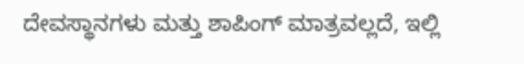ದೇವಸ್ಥಾನಗಳು ಮತ್ತು ಶಾಪಿಂಗ್ ಮಾತ್ರವಲ್ಲದೆ, ಇಲ್ಲಿ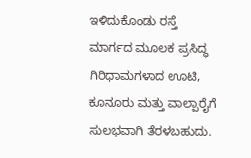ಇಳಿದುಕೊಂಡು ರಸ್ತೆ ಮಾರ್ಗದ ಮೂಲಕ ಪ್ರಸಿದ್ಧ ಗಿರಿಧಾಮಗಳಾದ ಊಟಿ, ಕೂನೂರು ಮತ್ತು ವಾಲ್ಪಾರೈಗೆ ಸುಲಭವಾಗಿ ತೆರಳಬಹುದು.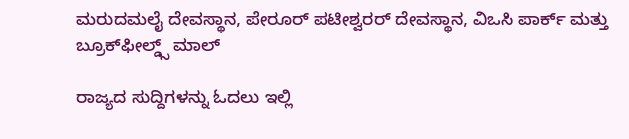ಮರುದಮಲೈ ದೇವಸ್ಥಾನ, ಪೇರೂರ್ ಪಟೀಶ್ವರರ್ ದೇವಸ್ಥಾನ, ವಿಒಸಿ ಪಾರ್ಕ್ ಮತ್ತು ಬ್ರೂಕ್‌ಫೀಲ್ಡ್ಸ್ ಮಾಲ್

ರಾಜ್ಯದ ಸುದ್ದಿಗಳನ್ನು ಓದಲು ಇಲ್ಲಿ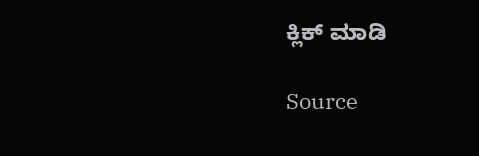ಕ್ಲಿಕ್ ಮಾಡಿ

Source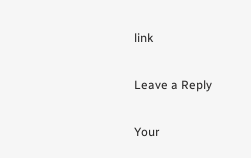link

Leave a Reply

Your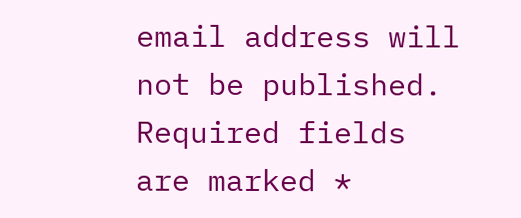email address will not be published. Required fields are marked *